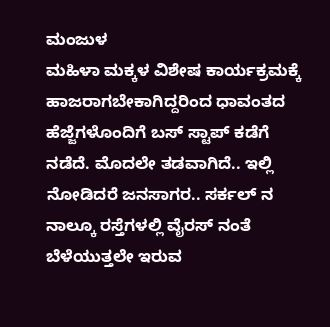ಮಂಜುಳ
ಮಹಿಳಾ ಮಕ್ಕಳ ವಿಶೇಷ ಕಾರ್ಯಕ್ರಮಕ್ಕೆ ಹಾಜರಾಗಬೇಕಾಗಿದ್ದರಿಂದ ಧಾವಂತದ ಹೆಜ್ಜೆಗಳೊಂದಿಗೆ ಬಸ್ ಸ್ಟಾಪ್ ಕಡೆಗೆ ನಡೆದೆ. ಮೊದಲೇ ತಡವಾಗಿದೆ.. ಇಲ್ಲಿ ನೋಡಿದರೆ ಜನಸಾಗರ.. ಸರ್ಕಲ್ ನ ನಾಲ್ಕೂ ರಸ್ತೆಗಳಲ್ಲಿ ವೈರಸ್ ನಂತೆ ಬೆಳೆಯುತ್ತಲೇ ಇರುವ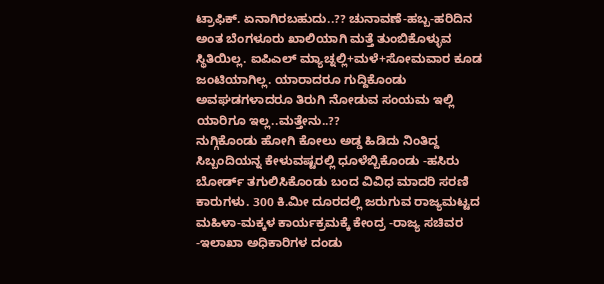ಟ್ರಾಫಿಕ್. ಏನಾಗಿರಬಹುದು..?? ಚುನಾವಣೆ-ಹಬ್ಬ-ಹರಿದಿನ ಅಂತ ಬೆಂಗಳೂರು ಖಾಲಿಯಾಗಿ ಮತ್ತೆ ತುಂಬಿಕೊಳ್ಳುವ ಸ್ಥಿತಿಯಿಲ್ಲ. ಐಪಿಎಲ್ ಮ್ಯಾಚ್ನಲ್ಲಿ+ಮಳೆ+ಸೋಮವಾರ ಕೂಡ ಜಂಟಿಯಾಗಿಲ್ಲ. ಯಾರಾದರೂ ಗುದ್ದಿಕೊಂಡು ಅವಘಡಗಳಾದರೂ ತಿರುಗಿ ನೋಡುವ ಸಂಯಮ ಇಲ್ಲಿ ಯಾರಿಗೂ ಇಲ್ಲ..ಮತ್ತೇನು..??
ನುಗ್ಗಿಕೊಂಡು ಹೋಗಿ ಕೋಲು ಅಡ್ಡ ಹಿಡಿದು ನಿಂತಿದ್ದ ಸಿಬ್ಬಂದಿಯನ್ನ ಕೇಳುವಷ್ಟರಲ್ಲಿ ಧೂಳೆಬ್ಬಿಕೊಂಡು -ಹಸಿರು ಬೋರ್ಡ್ ತಗುಲಿಸಿಕೊಂಡು ಬಂದ ವಿವಿಧ ಮಾದರಿ ಸರಣಿ ಕಾರುಗಳು. 300 ಕಿ.ಮೀ ದೂರದಲ್ಲಿ ಜರುಗುವ ರಾಜ್ಯಮಟ್ಟದ ಮಹಿಳಾ-ಮಕ್ಕಳ ಕಾರ್ಯಕ್ರಮಕ್ಕೆ ಕೇಂದ್ರ -ರಾಜ್ಯ ಸಚಿವರ -ಇಲಾಖಾ ಅಧಿಕಾರಿಗಳ ದಂಡು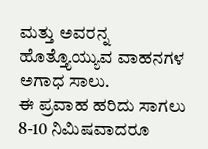ಮತ್ತು ಅವರನ್ನ ಹೊತ್ತ್ಯೊಯ್ಯುವ ವಾಹನಗಳ ಅಗಾಧ ಸಾಲು.
ಈ ಪ್ರವಾಹ ಹರಿದು ಸಾಗಲು 8-10 ನಿಮಿಷವಾದರೂ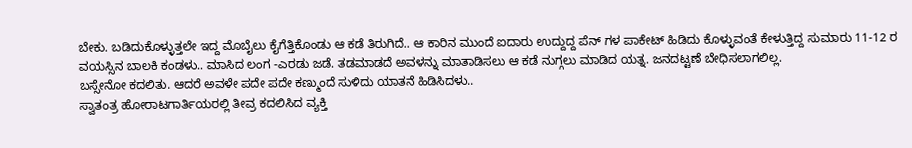ಬೇಕು. ಬಡಿದುಕೊಳ್ಳುತ್ತಲೇ ಇದ್ದ ಮೊಬೈಲು ಕೈಗೆತ್ತಿಕೊಂಡು ಆ ಕಡೆ ತಿರುಗಿದೆ.. ಆ ಕಾರಿನ ಮುಂದೆ ಐದಾರು ಉದ್ದುದ್ದ ಪೆನ್ ಗಳ ಪಾಕೇಟ್ ಹಿಡಿದು ಕೊಳ್ಳುವಂತೆ ಕೇಳುತ್ತಿದ್ದ ಸುಮಾರು 11-12 ರ ವಯಸ್ಸಿನ ಬಾಲಕಿ ಕಂಡಳು.. ಮಾಸಿದ ಲಂಗ -ಎರಡು ಜಡೆ. ತಡಮಾಡದೆ ಅವಳನ್ನು ಮಾತಾಡಿಸಲು ಆ ಕಡೆ ನುಗ್ಗಲು ಮಾಡಿದ ಯತ್ನ. ಜನದಟ್ಟಣೆ ಬೇಧಿಸಲಾಗಲಿಲ್ಲ.
ಬಸ್ಸೇನೋ ಕದಲಿತು. ಆದರೆ ಅವಳೇ ಪದೇ ಪದೇ ಕಣ್ಮುಂದೆ ಸುಳಿದು ಯಾತನೆ ಹಿಡಿಸಿದಳು..
ಸ್ವಾತಂತ್ರ ಹೋರಾಟಗಾರ್ತಿಯರಲ್ಲಿ ತೀವ್ರ ಕದಲಿಸಿದ ವ್ಯಕ್ತಿ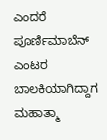ಎಂದರೆ ಪೂರ್ಣಿಮಾಬೆನ್ ಎಂಟರ ಬಾಲಕಿಯಾಗಿದ್ದಾಗ ಮಹಾತ್ಮಾ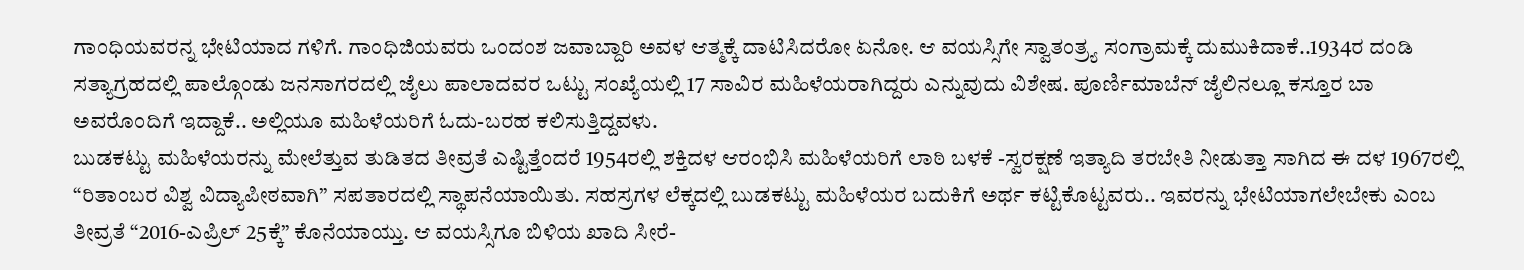ಗಾಂಧಿಯವರನ್ನ ಭೇಟಿಯಾದ ಗಳಿಗೆ. ಗಾಂಧಿಜಿಯವರು ಒಂದಂಶ ಜವಾಬ್ದಾರಿ ಅವಳ ಆತ್ಮಕ್ಕೆ ದಾಟಿಸಿದರೋ ಏನೋ. ಆ ವಯಸ್ಸಿಗೇ ಸ್ವಾತಂತ್ರ್ಯ ಸಂಗ್ರಾಮಕ್ಕೆ ದುಮುಕಿದಾಕೆ..1934ರ ದಂಡಿ ಸತ್ಯಾಗ್ರಹದಲ್ಲಿ ಪಾಲ್ಗೊಂಡು ಜನಸಾಗರದಲ್ಲಿ ಜೈಲು ಪಾಲಾದವರ ಒಟ್ಟು ಸಂಖ್ಯೆಯಲ್ಲಿ 17 ಸಾವಿರ ಮಹಿಳೆಯರಾಗಿದ್ದರು ಎನ್ನುವುದು ವಿಶೇಷ. ಪೂರ್ಣಿಮಾಬೆನ್ ಜೈಲಿನಲ್ಲೂ ಕಸ್ತೂರ ಬಾ ಅವರೊಂದಿಗೆ ಇದ್ದಾಕೆ.. ಅಲ್ಲಿಯೂ ಮಹಿಳೆಯರಿಗೆ ಓದು-ಬರಹ ಕಲಿಸುತ್ತಿದ್ದವಳು.
ಬುಡಕಟ್ಟು ಮಹಿಳೆಯರನ್ನು ಮೇಲೆತ್ತುವ ತುಡಿತದ ತೀವ್ರತೆ ಎಷ್ಟಿತ್ತೆಂದರೆ 1954ರಲ್ಲಿ ಶಕ್ತಿದಳ ಆರಂಭಿಸಿ ಮಹಿಳೆಯರಿಗೆ ಲಾಠಿ ಬಳಕೆ -ಸ್ವರಕ್ಷಣೆ ಇತ್ಯಾದಿ ತರಬೇತಿ ನೀಡುತ್ತಾ ಸಾಗಿದ ಈ ದಳ 1967ರಲ್ಲಿ “ರಿತಾಂಬರ ವಿಶ್ವ ವಿದ್ಯಾಪೀಠವಾಗಿ” ಸಪತಾರದಲ್ಲಿ ಸ್ಥಾಪನೆಯಾಯಿತು. ಸಹಸ್ರಗಳ ಲೆಕ್ಕದಲ್ಲಿ ಬುಡಕಟ್ಟು ಮಹಿಳೆಯರ ಬದುಕಿಗೆ ಅರ್ಥ ಕಟ್ಟಿಕೊಟ್ಟವರು.. ಇವರನ್ನು ಭೇಟಿಯಾಗಲೇಬೇಕು ಎಂಬ ತೀವ್ರತೆ “2016-ಎಪ್ರಿಲ್ 25ಕ್ಕೆ” ಕೊನೆಯಾಯ್ತು. ಆ ವಯಸ್ಸಿಗೂ ಬಿಳಿಯ ಖಾದಿ ಸೀರೆ-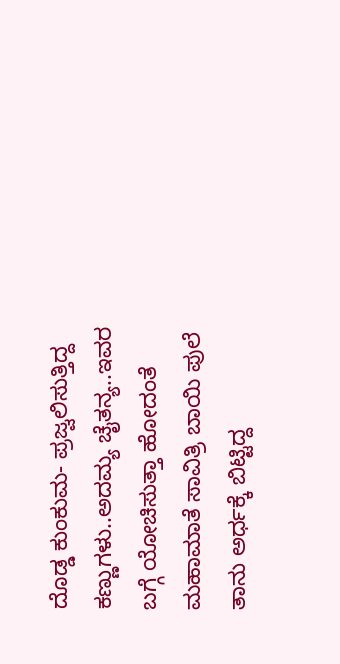ದೊಡ್ಡ ಕುಂಕುಮ- ಪ್ರಜ್ವಲಿಸುತ್ತಿದ್ದ ಕಣ್ಣುಗಳು..ಅದಮ್ಯ ಚೈತನ್ಯ..ಇವರ ಬಗ್ಗೆ ಯೋಚಿಸುತ್ತಾ ಹೋದಂತೆ ಮಹಾಮಾತೆ ಸಾವಿತ್ರಿ ಬಾಯಿ ಪುಲೆ ತಾನು ಅರ್ಧಕ್ಕೆ ಬಿಟ್ಟಿದ್ದ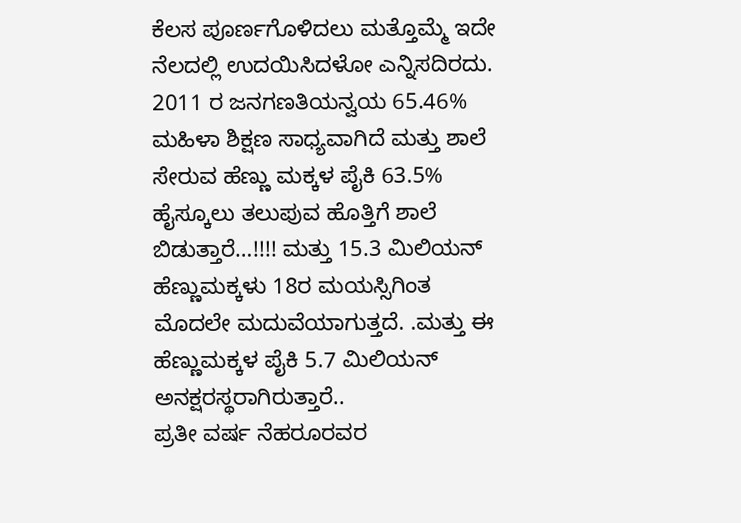ಕೆಲಸ ಪೂರ್ಣಗೊಳಿದಲು ಮತ್ತೊಮ್ಮೆ ಇದೇ ನೆಲದಲ್ಲಿ ಉದಯಿಸಿದಳೋ ಎನ್ನಿಸದಿರದು.
2011 ರ ಜನಗಣತಿಯನ್ವಯ 65.46% ಮಹಿಳಾ ಶಿಕ್ಷಣ ಸಾಧ್ಯವಾಗಿದೆ ಮತ್ತು ಶಾಲೆ ಸೇರುವ ಹೆಣ್ಣು ಮಕ್ಕಳ ಪೈಕಿ 63.5% ಹೈಸ್ಕೂಲು ತಲುಪುವ ಹೊತ್ತಿಗೆ ಶಾಲೆ ಬಿಡುತ್ತಾರೆ…!!!! ಮತ್ತು 15.3 ಮಿಲಿಯನ್ ಹೆಣ್ಣುಮಕ್ಕಳು 18ರ ಮಯಸ್ಸಿಗಿಂತ ಮೊದಲೇ ಮದುವೆಯಾಗುತ್ತದೆ. .ಮತ್ತು ಈ ಹೆಣ್ಣುಮಕ್ಕಳ ಪೈಕಿ 5.7 ಮಿಲಿಯನ್ ಅನಕ್ಷರಸ್ಥರಾಗಿರುತ್ತಾರೆ..
ಪ್ರತೀ ವರ್ಷ ನೆಹರೂರವರ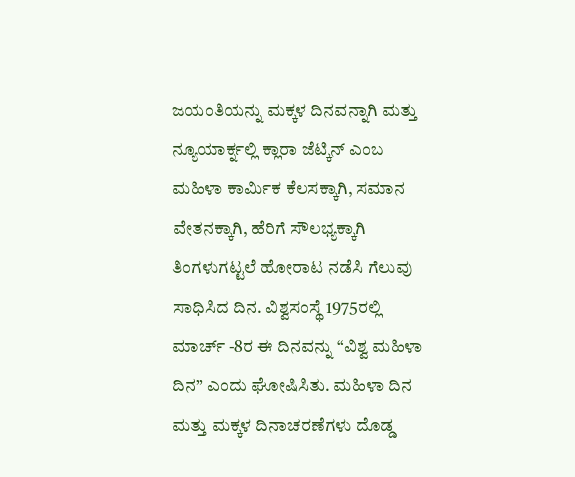ಜಯಂತಿಯನ್ನು ಮಕ್ಕಳ ದಿನವನ್ನಾಗಿ ಮತ್ತು ನ್ಯೂಯಾರ್ಕ್ನಲ್ಲಿ ಕ್ಲಾರಾ ಜೆಟ್ಕಿನ್ ಎಂಬ ಮಹಿಳಾ ಕಾರ್ಮಿಕ ಕೆಲಸಕ್ಕಾಗಿ, ಸಮಾನ ವೇತನಕ್ಕಾಗಿ, ಹೆರಿಗೆ ಸೌಲಭ್ಯಕ್ಕಾಗಿ ತಿಂಗಳುಗಟ್ಟಲೆ ಹೋರಾಟ ನಡೆಸಿ ಗೆಲುವು ಸಾಧಿಸಿದ ದಿನ. ವಿಶ್ವಸಂಸ್ಥೆ 1975ರಲ್ಲಿ ಮಾರ್ಚ್ -8ರ ಈ ದಿನವನ್ನು “ವಿಶ್ವ ಮಹಿಳಾ ದಿನ” ಎಂದು ಘೋಷಿಸಿತು. ಮಹಿಳಾ ದಿನ ಮತ್ತು ಮಕ್ಕಳ ದಿನಾಚರಣೆಗಳು ದೊಡ್ಡ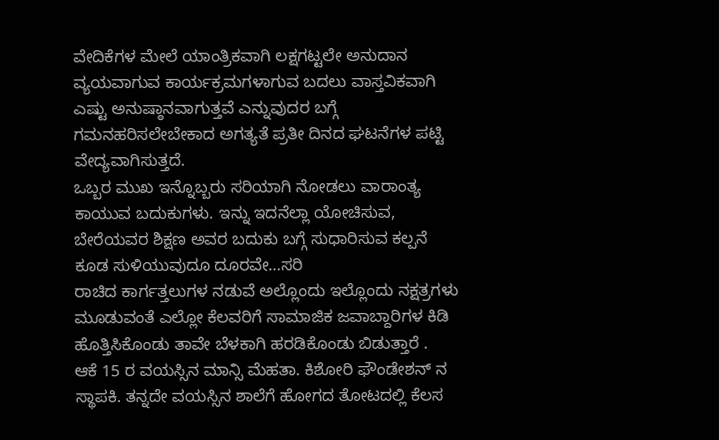ವೇದಿಕೆಗಳ ಮೇಲೆ ಯಾಂತ್ರಿಕವಾಗಿ ಲಕ್ಷಗಟ್ಟಲೇ ಅನುದಾನ ವ್ಯಯವಾಗುವ ಕಾರ್ಯಕ್ರಮಗಳಾಗುವ ಬದಲು ವಾಸ್ತವಿಕವಾಗಿ ಎಷ್ಟು ಅನುಷ್ಠಾನವಾಗುತ್ತವೆ ಎನ್ನುವುದರ ಬಗ್ಗೆ ಗಮನಹರಿಸಲೇಬೇಕಾದ ಅಗತ್ಯತೆ ಪ್ರತೀ ದಿನದ ಘಟನೆಗಳ ಪಟ್ಟಿ ವೇದ್ಯವಾಗಿಸುತ್ತದೆ.
ಒಬ್ಬರ ಮುಖ ಇನ್ನೊಬ್ಬರು ಸರಿಯಾಗಿ ನೋಡಲು ವಾರಾಂತ್ಯ ಕಾಯುವ ಬದುಕುಗಳು. ಇನ್ನು ಇದನೆಲ್ಲಾ ಯೋಚಿಸುವ, ಬೇರೆಯವರ ಶಿಕ್ಷಣ ಅವರ ಬದುಕು ಬಗ್ಗೆ ಸುಧಾರಿಸುವ ಕಲ್ಪನೆ ಕೂಡ ಸುಳಿಯುವುದೂ ದೂರವೇ…ಸರಿ
ರಾಚಿದ ಕಾರ್ಗತ್ತಲುಗಳ ನಡುವೆ ಅಲ್ಲೊಂದು ಇಲ್ಲೊಂದು ನಕ್ಷತ್ರಗಳು ಮೂಡುವಂತೆ ಎಲ್ಲೋ ಕೆಲವರಿಗೆ ಸಾಮಾಜಿಕ ಜವಾಬ್ದಾರಿಗಳ ಕಿಡಿ ಹೊತ್ತಿಸಿಕೊಂಡು ತಾವೇ ಬೆಳಕಾಗಿ ಹರಡಿಕೊಂಡು ಬಿಡುತ್ತಾರೆ .
ಆಕೆ 15 ರ ವಯಸ್ಸಿನ ಮಾನ್ಸಿ ಮೆಹತಾ. ಕಿಶೋರಿ ಫೌಂಡೇಶನ್ ನ ಸ್ಥಾಪಕಿ. ತನ್ನದೇ ವಯಸ್ಸಿನ ಶಾಲೆಗೆ ಹೋಗದ ತೋಟದಲ್ಲಿ ಕೆಲಸ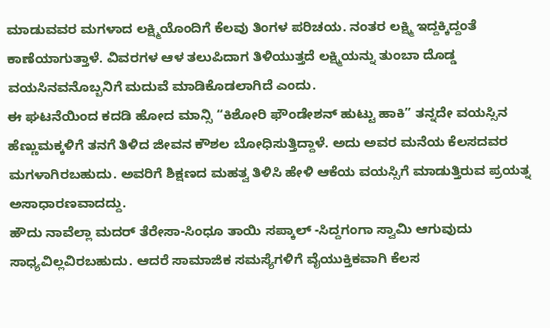ಮಾಡುವವರ ಮಗಳಾದ ಲಕ್ಷ್ಮಿಯೊಂದಿಗೆ ಕೆಲವು ತಿಂಗಳ ಪರಿಚಯ. ನಂತರ ಲಕ್ಷ್ಮಿ ಇದ್ದಕ್ಕಿದ್ದಂತೆ ಕಾಣೆಯಾಗುತ್ತಾಳೆ. ವಿವರಗಳ ಆಳ ತಲುಪಿದಾಗ ತಿಳಿಯುತ್ತದೆ ಲಕ್ಷ್ಮಿಯನ್ನು ತುಂಬಾ ದೊಡ್ಡ ವಯಸಿನವನೊಬ್ಬನಿಗೆ ಮದುವೆ ಮಾಡಿಕೊಡಲಾಗಿದೆ ಎಂದು.
ಈ ಘಟನೆಯಿಂದ ಕದಡಿ ಹೋದ ಮಾನ್ಸಿ “ಕಿಶೋರಿ ಫೌಂಡೇಶನ್ ಹುಟ್ಟು ಹಾಕಿ” ತನ್ನದೇ ವಯಸ್ಸಿನ ಹೆಣ್ಣುಮಕ್ಕಳಿಗೆ ತನಗೆ ತಿಳಿದ ಜೀವನ ಕೌಶಲ ಬೋಧಿಸುತ್ತಿದ್ದಾಳೆ. ಅದು ಅವರ ಮನೆಯ ಕೆಲಸದವರ ಮಗಳಾಗಿರಬಹುದು. ಅವರಿಗೆ ಶಿಕ್ಷಣದ ಮಹತ್ವ ತಿಳಿಸಿ ಹೇಳಿ ಆಕೆಯ ವಯಸ್ಸಿಗೆ ಮಾಡುತ್ತಿರುವ ಪ್ರಯತ್ನ ಅಸಾಧಾರಣವಾದದ್ದು.
ಹೌದು ನಾವೆಲ್ಲಾ ಮದರ್ ತೆರೇಸಾ-ಸಿಂಧೂ ತಾಯಿ ಸಪ್ಕಾಲ್ -ಸಿದ್ದಗಂಗಾ ಸ್ವಾಮಿ ಆಗುವುದು ಸಾಧ್ಯವಿಲ್ಲವಿರಬಹುದು. ಆದರೆ ಸಾಮಾಜಿಕ ಸಮಸ್ಯೆಗಳಿಗೆ ವೈಯುಕ್ತಿಕವಾಗಿ ಕೆಲಸ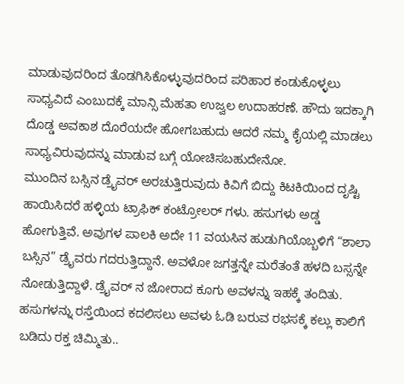ಮಾಡುವುದರಿಂದ ತೊಡಗಿಸಿಕೊಳ್ಳುವುದರಿಂದ ಪರಿಹಾರ ಕಂಡುಕೊಳ್ಳಲು ಸಾಧ್ಯವಿದೆ ಎಂಬುದಕ್ಕೆ ಮಾನ್ಸಿ ಮೆಹತಾ ಉಜ್ವಲ ಉದಾಹರಣೆ. ಹೌದು ಇದಕ್ಕಾಗಿ ದೊಡ್ಡ ಅವಕಾಶ ದೊರೆಯದೇ ಹೋಗಬಹುದು ಆದರೆ ನಮ್ಮ ಕೈಯಲ್ಲಿ ಮಾಡಲು ಸಾಧ್ಯವಿರುವುದನ್ನು ಮಾಡುವ ಬಗ್ಗೆ ಯೋಚಿಸಬಹುದೇನೋ.
ಮುಂದಿನ ಬಸ್ಸಿನ ಡ್ರೈವರ್ ಅರಚುತ್ತಿರುವುದು ಕಿವಿಗೆ ಬಿದ್ದು ಕಿಟಕಿಯಿಂದ ದೃಷ್ಟಿ ಹಾಯಿಸಿದರೆ ಹಳ್ಳಿಯ ಟ್ರಾಫಿಕ್ ಕಂಟ್ರೋಲರ್ ಗಳು. ಹಸುಗಳು ಅಡ್ಡ ಹೋಗುತ್ತಿವೆ. ಅವುಗಳ ಪಾಲಕಿ ಅದೇ 11 ವಯಸಿನ ಹುಡುಗಿಯೊಬ್ಬಳಿಗೆ “ಶಾಲಾ ಬಸ್ಸಿನ” ಡ್ರೈವರು ಗದರುತ್ತಿದ್ದಾನೆ. ಅವಳೋ ಜಗತ್ತನ್ನೇ ಮರೆತಂತೆ ಹಳದಿ ಬಸ್ಸನ್ನೇ ನೋಡುತ್ತಿದ್ದಾಳೆ. ಡ್ರೈವರ್ ನ ಜೋರಾದ ಕೂಗು ಅವಳನ್ನು ಇಹಕ್ಕೆ ತಂದಿತು. ಹಸುಗಳನ್ನು ರಸ್ತೆಯಿಂದ ಕದಲಿಸಲು ಅವಳು ಓಡಿ ಬರುವ ರಭಸಕ್ಕೆ ಕಲ್ಲು ಕಾಲಿಗೆ ಬಡಿದು ರಕ್ತ ಚಿಮ್ಮಿತು..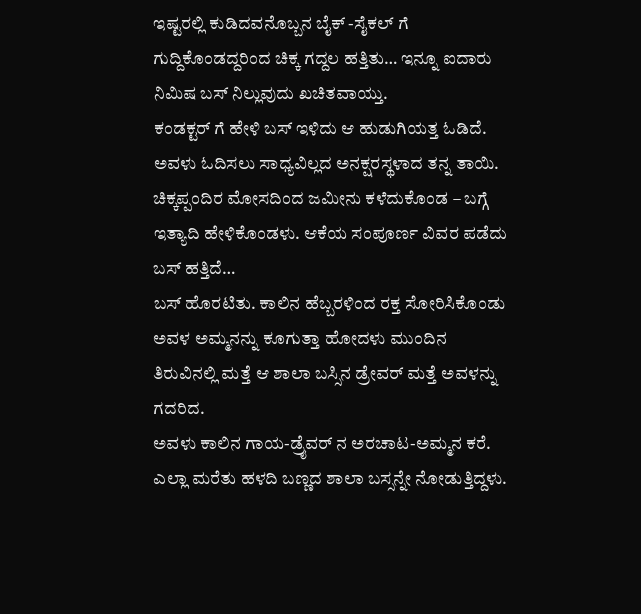ಇಷ್ಟರಲ್ಲಿ ಕುಡಿದವನೊಬ್ಬನ ಬೈಕ್ -ಸೈಕಲ್ ಗೆ ಗುದ್ದಿಕೊಂಡದ್ದರಿಂದ ಚಿಕ್ಕ ಗದ್ದಲ ಹತ್ತಿತು… ಇನ್ನೂ ಐದಾರು ನಿಮಿಷ ಬಸ್ ನಿಲ್ಲುವುದು ಖಚಿತವಾಯ್ತು.
ಕಂಡಕ್ಟರ್ ಗೆ ಹೇಳಿ ಬಸ್ ಇಳಿದು ಆ ಹುಡುಗಿಯತ್ತ ಓಡಿದೆ. ಅವಳು ಓದಿಸಲು ಸಾಧ್ಯವಿಲ್ಲದ ಅನಕ್ಷರಸ್ಥಳಾದ ತನ್ನ ತಾಯಿ. ಚಿಕ್ಕಪ್ಪಂದಿರ ಮೋಸದಿಂದ ಜಮೀನು ಕಳೆದುಕೊಂಡ – ಬಗ್ಗೆ ಇತ್ಯಾದಿ ಹೇಳಿಕೊಂಡಳು. ಆಕೆಯ ಸಂಪೂರ್ಣ ವಿವರ ಪಡೆದು ಬಸ್ ಹತ್ತಿದೆ…
ಬಸ್ ಹೊರಟಿತು. ಕಾಲಿನ ಹೆಬ್ಬರಳಿಂದ ರಕ್ತ ಸೋರಿಸಿಕೊಂಡು ಅವಳ ಅಮ್ಮನನ್ನು ಕೂಗುತ್ತಾ ಹೋದಳು ಮುಂದಿನ ತಿರುವಿನಲ್ಲಿ ಮತ್ತೆ ಆ ಶಾಲಾ ಬಸ್ಸಿನ ಡ್ರೇವರ್ ಮತ್ತೆ ಅವಳನ್ನು ಗದರಿದ.
ಅವಳು ಕಾಲಿನ ಗಾಯ-ಡ್ರೈವರ್ ನ ಅರಚಾಟ-ಅಮ್ಮನ ಕರೆ. ಎಲ್ಲಾ ಮರೆತು ಹಳದಿ ಬಣ್ಣದ ಶಾಲಾ ಬಸ್ಸನ್ನೇ ನೋಡುತ್ತಿದ್ದಳು.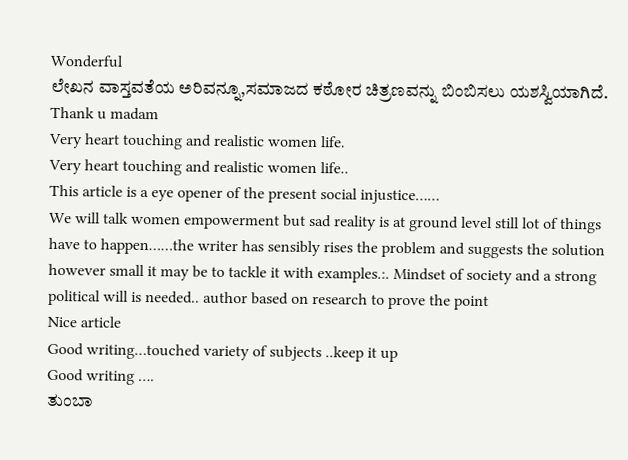Wonderful
ಲೇಖನ ವಾಸ್ತವತೆಯ ಅರಿವನ್ನೂ,ಸಮಾಜದ ಕಠೋರ ಚಿತ್ರಣವನ್ನು ಬಿಂಬಿಸಲು ಯಶಸ್ವಿಯಾಗಿದೆ.
Thank u madam
Very heart touching and realistic women life.
Very heart touching and realistic women life..
This article is a eye opener of the present social injustice……
We will talk women empowerment but sad reality is at ground level still lot of things have to happen……the writer has sensibly rises the problem and suggests the solution however small it may be to tackle it with examples.:. Mindset of society and a strong political will is needed.. author based on research to prove the point
Nice article
Good writing…touched variety of subjects ..keep it up
Good writing ….
ತುಂಬಾ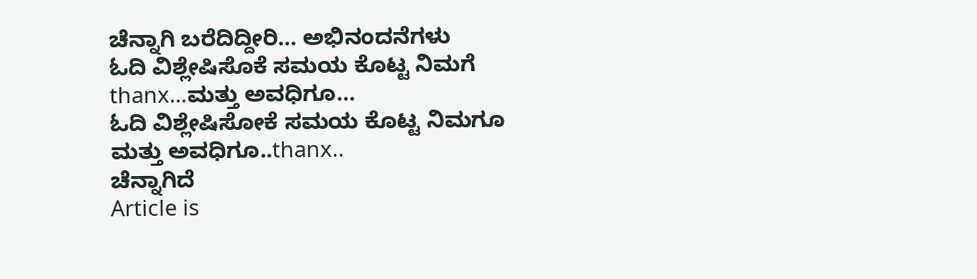ಚೆನ್ನಾಗಿ ಬರೆದಿದ್ದೀರಿ… ಅಭಿನಂದನೆಗಳು
ಓದಿ ವಿಶ್ಲೇಷಿಸೊಕೆ ಸಮಯ ಕೊಟ್ಟ ನಿಮಗೆ thanx…ಮತ್ತು ಅವಧಿಗೂ…
ಓದಿ ವಿಶ್ಲೇಷಿಸೋಕೆ ಸಮಯ ಕೊಟ್ಟ ನಿಮಗೂ ಮತ್ತು ಅವಧಿಗೂ..thanx..
ಚೆನ್ನಾಗಿದೆ
Article is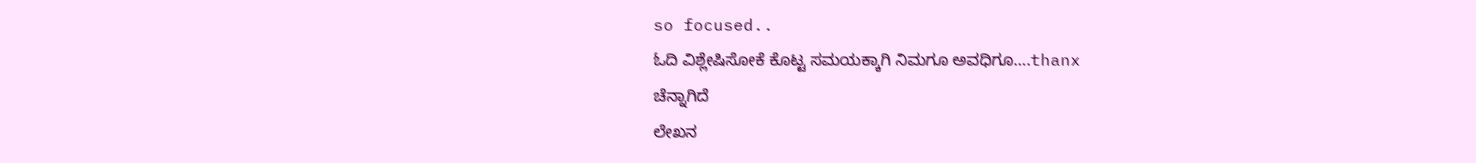so focused..
ಓದಿ ವಿಶ್ಲೇಷಿಸೋಕೆ ಕೊಟ್ಟ ಸಮಯಕ್ಕಾಗಿ ನಿಮಗೂ ಅವಧಿಗೂ….thanx
ಚೆನ್ನಾಗಿದೆ
ಲೇಖನ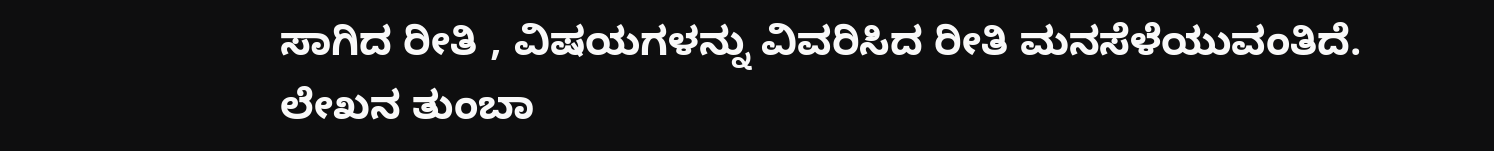ಸಾಗಿದ ರೀತಿ , ವಿಷಯಗಳನ್ನು ವಿವರಿಸಿದ ರೀತಿ ಮನಸೆಳೆಯುವಂತಿದೆ.
ಲೇಖನ ತುಂಬಾ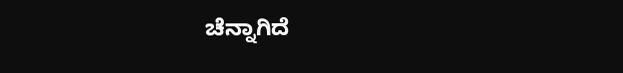ಚೆನ್ನಾಗಿದೆ